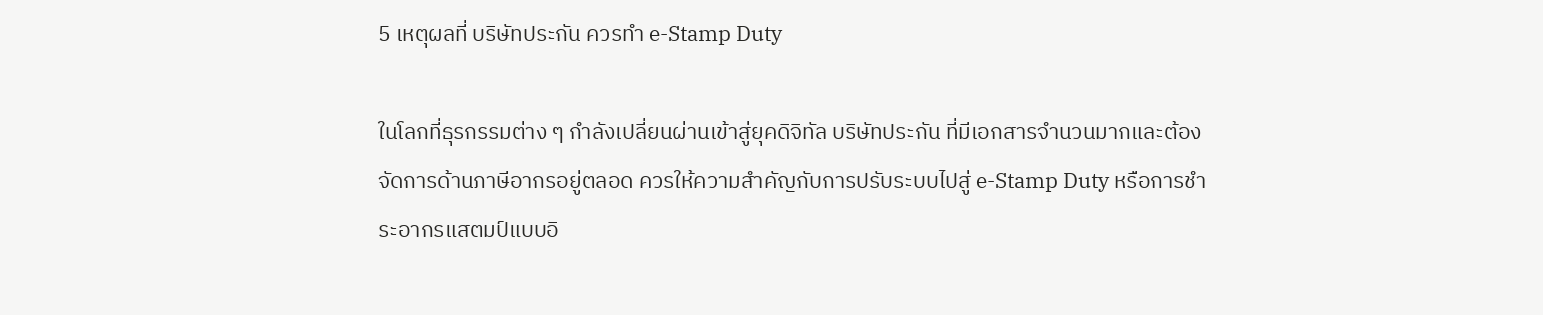5 เหตุผลที่ บริษัทประกัน ควรทำ e-Stamp Duty

ในโลกที่ธุรกรรมต่าง ๆ กำลังเปลี่ยนผ่านเข้าสู่ยุคดิจิทัล บริษัทประกัน ที่มีเอกสารจำนวนมากและต้องจัดการด้านภาษีอากรอยู่ตลอด ควรให้ความสำคัญกับการปรับระบบไปสู่ e-Stamp Duty หรือการชำระอากรแสตมป์แบบอิ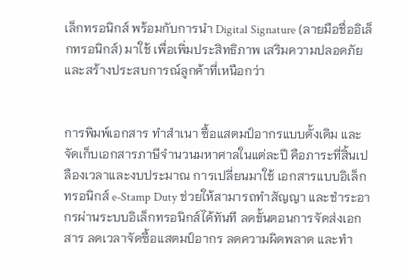เล็กทรอนิกส์ พร้อมกับการนำ Digital Signature (ลายมือชื่ออิเล็กทรอนิกส์) มาใช้ เพื่อเพิ่มประสิทธิภาพ เสริมความปลอดภัย และสร้างประสบการณ์ลูกค้าที่เหนือกว่า


การพิมพ์เอกสาร ทำสำเนา ซื้อแสตมป์อากรแบบดั้งเดิม และจัดเก็บเอกสารภาษีจำนวนมหาศาลในแต่ละปี คือภาระที่สิ้นเปลืองเวลาและงบประมาณ การเปลี่ยนมาใช้ เอกสารแบบอิเล็กทรอนิกส์ e-Stamp Duty ช่วยให้สามารถทำสัญญา และชำระอากรผ่านระบบอิเล็กทรอนิกส์ได้ทันที ลดขั้นตอนการจัดส่งเอกสาร ลดเวลาจัดซื้อแสตมป์อากร ลดความผิดพลาด และทำ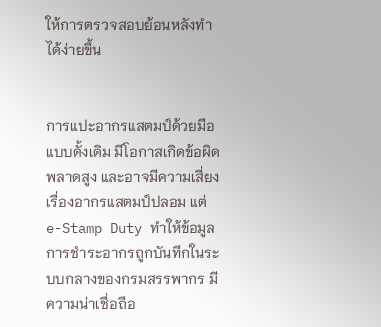ให้การตรวจสอบย้อนหลังทำได้ง่ายขึ้น


การแปะอากรแสตมป์ด้วยมือแบบดั้งเดิม มีโอกาสเกิดข้อผิดพลาดสูง และอาจมีความเสี่ยงเรื่องอากรแสตมป์ปลอม แต่ e-Stamp Duty ทำให้ข้อมูลการชำระอากรถูกบันทึกในระบบกลางของกรมสรรพากร มีความน่าเชื่อถือ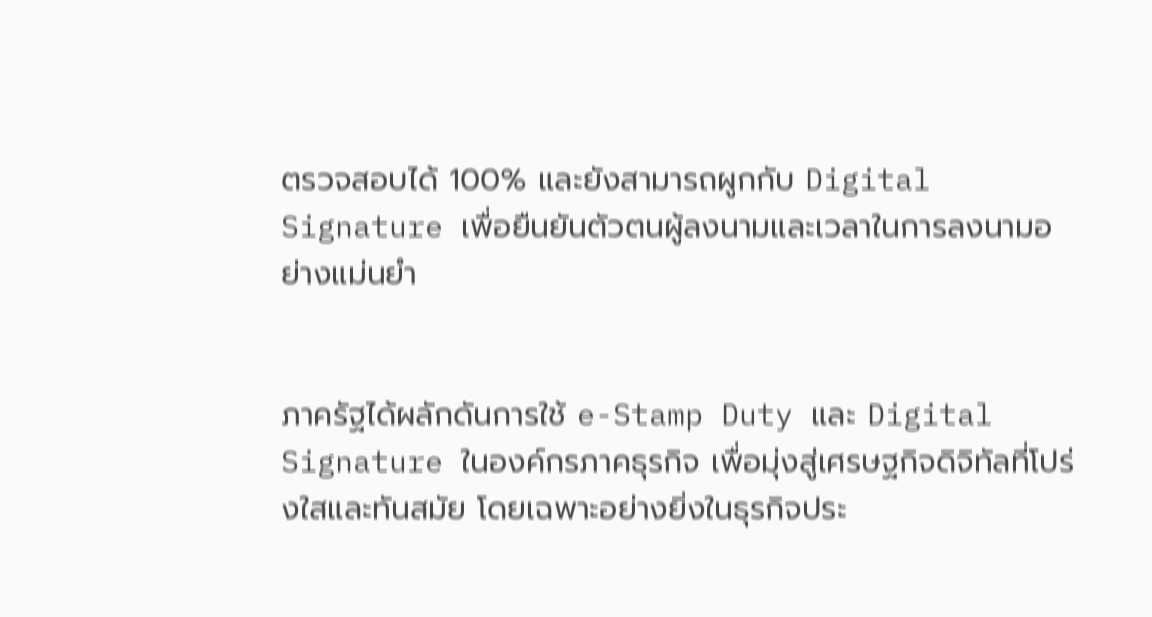ตรวจสอบได้ 100% และยังสามารถผูกกับ Digital Signature เพื่อยืนยันตัวตนผู้ลงนามและเวลาในการลงนามอย่างแม่นยำ


ภาครัฐได้ผลักดันการใช้ e-Stamp Duty และ Digital Signature ในองค์กรภาคธุรกิจ เพื่อมุ่งสู่เศรษฐกิจดิจิทัลที่โปร่งใสและทันสมัย โดยเฉพาะอย่างยิ่งในธุรกิจประ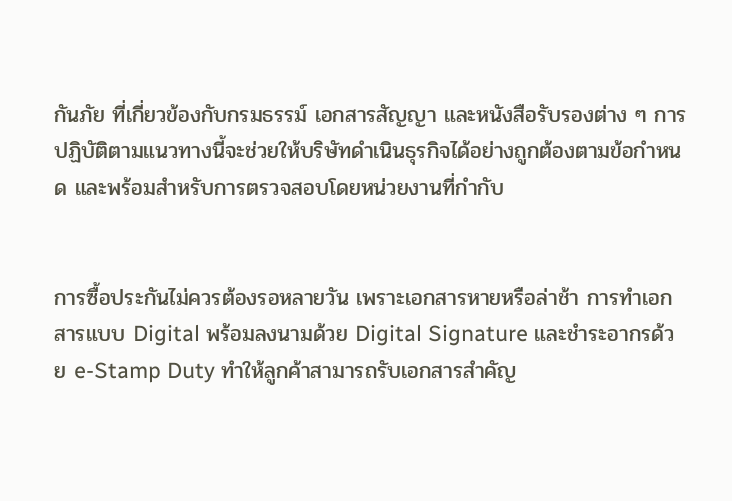กันภัย ที่เกี่ยวข้องกับกรมธรรม์ เอกสารสัญญา และหนังสือรับรองต่าง ๆ การปฏิบัติตามแนวทางนี้จะช่วยให้บริษัทดำเนินธุรกิจได้อย่างถูกต้องตามข้อกำหนด และพร้อมสำหรับการตรวจสอบโดยหน่วยงานที่กำกับ


การซื้อประกันไม่ควรต้องรอหลายวัน เพราะเอกสารหายหรือล่าช้า การทำเอกสารแบบ Digital พร้อมลงนามด้วย Digital Signature และชำระอากรด้วย e-Stamp Duty ทำให้ลูกค้าสามารถรับเอกสารสำคัญ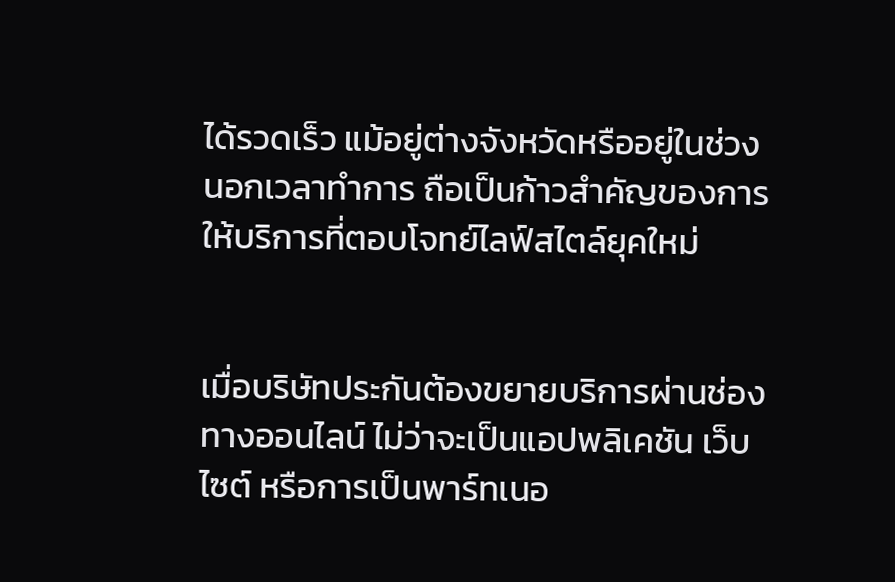ได้รวดเร็ว แม้อยู่ต่างจังหวัดหรืออยู่ในช่วงนอกเวลาทำการ ถือเป็นก้าวสำคัญของการให้บริการที่ตอบโจทย์ไลฟ์สไตล์ยุคใหม่


เมื่อบริษัทประกันต้องขยายบริการผ่านช่องทางออนไลน์ ไม่ว่าจะเป็นแอปพลิเคชัน เว็บไซต์ หรือการเป็นพาร์ทเนอ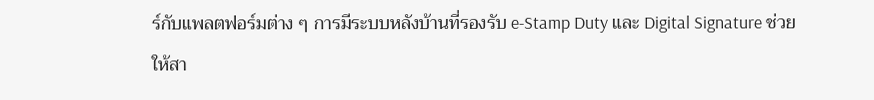ร์กับแพลตฟอร์มต่าง ๆ การมีระบบหลังบ้านที่รองรับ e-Stamp Duty และ Digital Signature ช่วยให้สา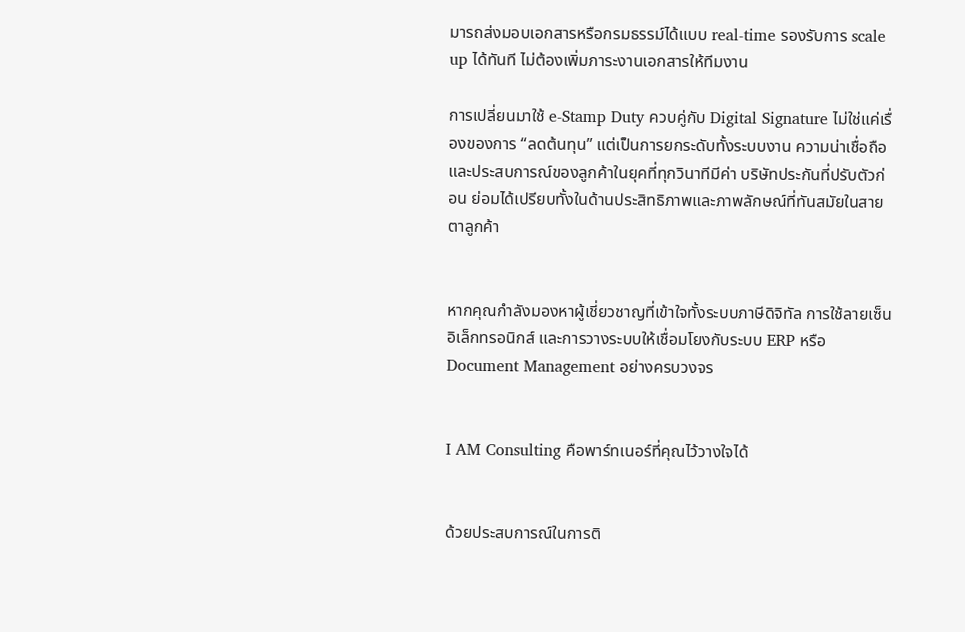มารถส่งมอบเอกสารหรือกรมธรรม์ได้แบบ real-time รองรับการ scale up ได้ทันที ไม่ต้องเพิ่มภาระงานเอกสารให้ทีมงาน

การเปลี่ยนมาใช้ e-Stamp Duty ควบคู่กับ Digital Signature ไม่ใช่แค่เรื่องของการ “ลดต้นทุน” แต่เป็นการยกระดับทั้งระบบงาน ความน่าเชื่อถือ และประสบการณ์ของลูกค้าในยุคที่ทุกวินาทีมีค่า บริษัทประกันที่ปรับตัวก่อน ย่อมได้เปรียบทั้งในด้านประสิทธิภาพและภาพลักษณ์ที่ทันสมัยในสายตาลูกค้า


หากคุณกำลังมองหาผู้เชี่ยวชาญที่เข้าใจทั้งระบบภาษีดิจิทัล การใช้ลายเซ็นอิเล็กทรอนิกส์ และการวางระบบให้เชื่อมโยงกับระบบ ERP หรือ Document Management อย่างครบวงจร


I AM Consulting คือพาร์ทเนอร์ที่คุณไว้วางใจได้


ด้วยประสบการณ์ในการติ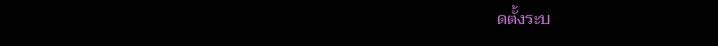ดตั้งระบ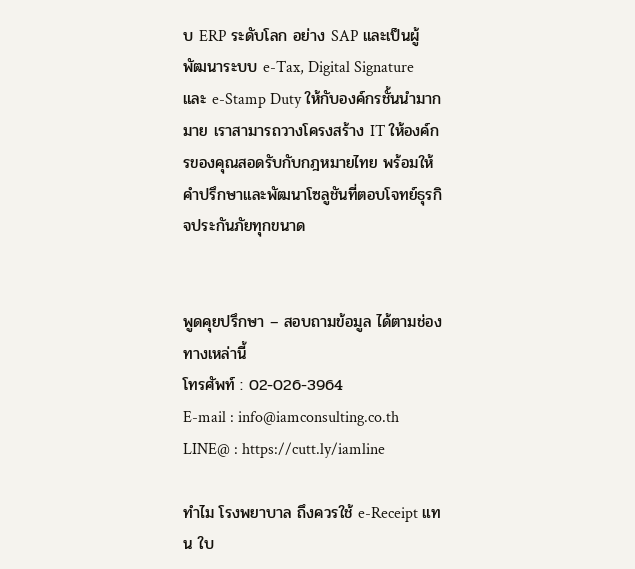บ ERP ระดับโลก อย่าง SAP และเป็นผู้พัฒนาระบบ e-Tax, Digital Signature และ e-Stamp Duty ให้กับองค์กรชั้นนำมากมาย เราสามารถวางโครงสร้าง IT ให้องค์กรของคุณสอดรับกับกฎหมายไทย พร้อมให้คำปรึกษาและพัฒนาโซลูชันที่ตอบโจทย์ธุรกิจประกันภัยทุกขนาด


พูดคุยปรึกษา – สอบถามข้อมูล ได้ตามช่องทางเหล่านี้
โทรศัพท์ : 02-026-3964
E-mail : info@iamconsulting.co.th
LINE@ : https://cutt.ly/iamline

ทำไม โรงพยาบาล ถึงควรใช้ e-Receipt แทน ใบ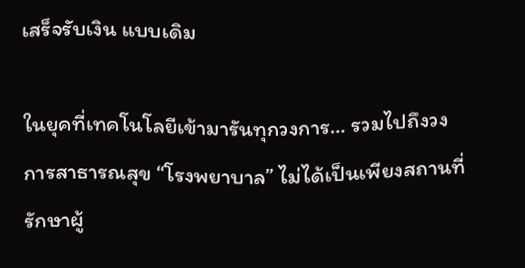เสร็จรับเงิน แบบเดิม

ในยุคที่เทคโนโลยีเข้ามารันทุกวงการ… รวมไปถึงวงการสาธารณสุข “โรงพยาบาล” ไม่ได้เป็นเพียงสถานที่รักษาผู้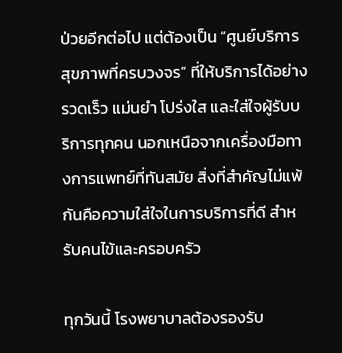ป่วยอีกต่อไป แต่ต้องเป็น “ศูนย์บริการสุขภาพที่ครบวงจร” ที่ให้บริการได้อย่าง รวดเร็ว แม่นยำ โปร่งใส และใส่ใจผู้รับบริการทุกคน นอกเหนือจากเครื่องมือทางการแพทย์ที่ทันสมัย สิ่งที่สำคัญไม่แพ้กันคือความใส่ใจในการบริการที่ดี สำหรับคนไข้และครอบครัว

ทุกวันนี้ โรงพยาบาลต้องรองรับ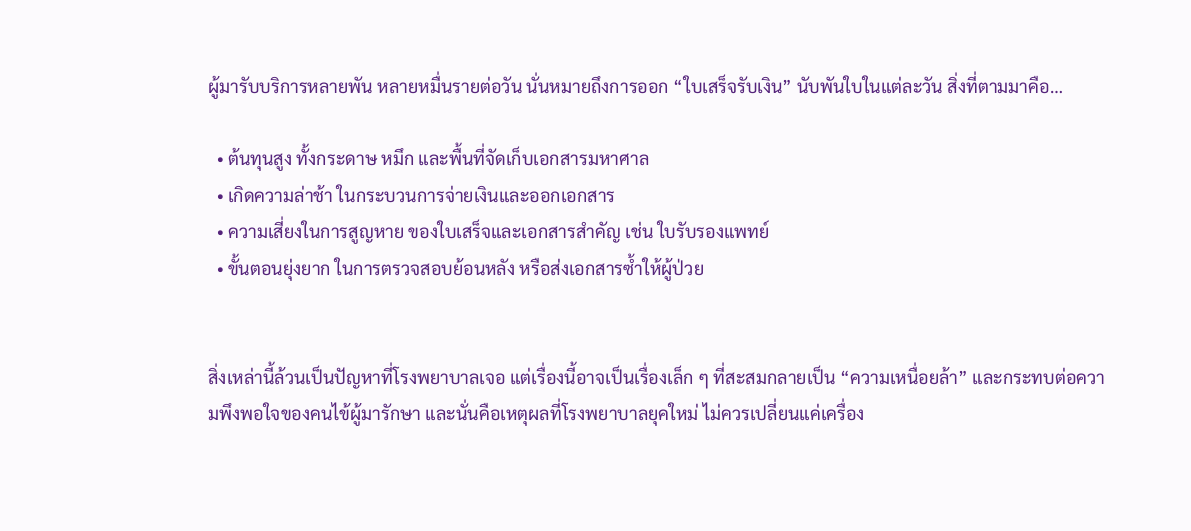ผู้มารับบริการหลายพัน หลายหมื่นรายต่อวัน นั่นหมายถึงการออก “ใบเสร็จรับเงิน” นับพันใบในแต่ละวัน สิ่งที่ตามมาคือ…

  • ต้นทุนสูง ทั้งกระดาษ หมึก และพื้นที่จัดเก็บเอกสารมหาศาล
  • เกิดความล่าช้า ในกระบวนการจ่ายเงินและออกเอกสาร
  • ความเสี่ยงในการสูญหาย ของใบเสร็จและเอกสารสำคัญ เช่น ใบรับรองแพทย์
  • ขั้นตอนยุ่งยาก ในการตรวจสอบย้อนหลัง หรือส่งเอกสารซ้ำให้ผู้ป่วย


สิ่งเหล่านี้ล้วนเป็นปัญหาที่โรงพยาบาลเจอ แต่เรื่องนี้อาจเป็นเรื่องเล็ก ๆ ที่สะสมกลายเป็น “ความเหนื่อยล้า” และกระทบต่อความพึงพอใจของคนไข้ผู้มารักษา และนั่นคือเหตุผลที่โรงพยาบาลยุคใหม่ ไม่ควรเปลี่ยนแค่เครื่อง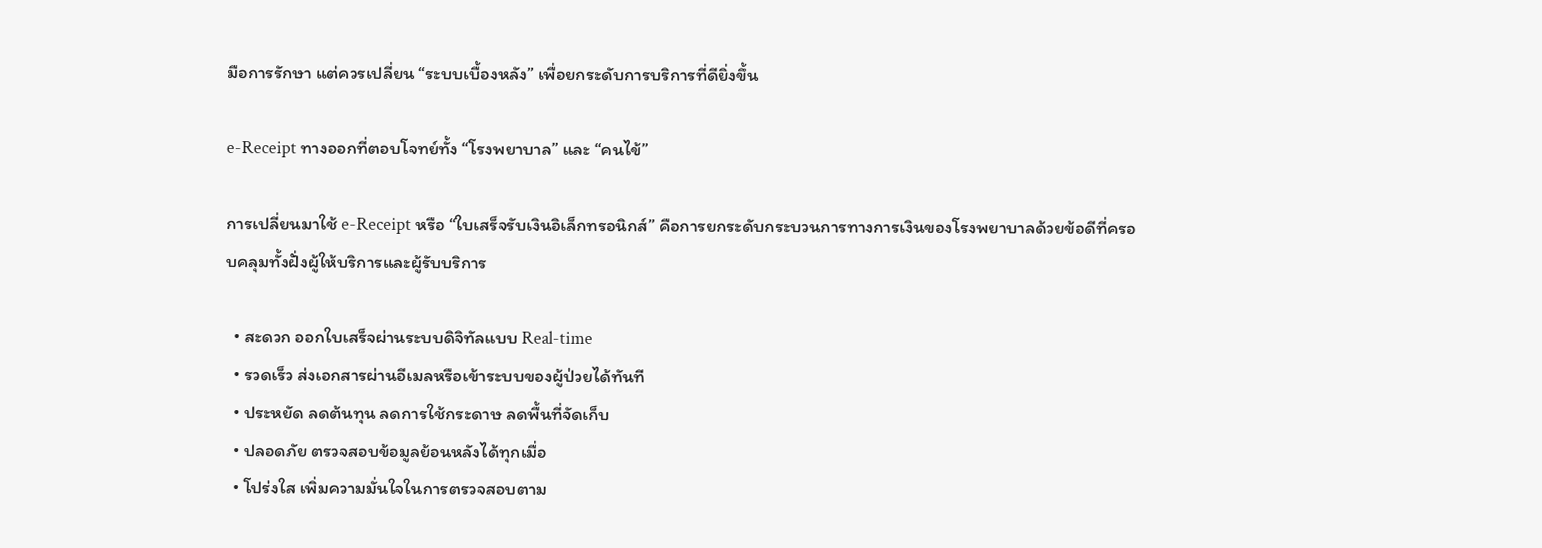มือการรักษา แต่ควรเปลี่ยน “ระบบเบื้องหลัง” เพื่อยกระดับการบริการที่ดียิ่งขึ้น

e-Receipt ทางออกที่ตอบโจทย์ทั้ง “โรงพยาบาล” และ “คนไข้”

การเปลี่ยนมาใช้ e-Receipt หรือ “ใบเสร็จรับเงินอิเล็กทรอนิกส์” คือการยกระดับกระบวนการทางการเงินของโรงพยาบาลด้วยข้อดีที่ครอบคลุมทั้งฝั่งผู้ให้บริการและผู้รับบริการ

  • สะดวก ออกใบเสร็จผ่านระบบดิจิทัลแบบ Real-time
  • รวดเร็ว ส่งเอกสารผ่านอีเมลหรือเข้าระบบของผู้ป่วยได้ทันที
  • ประหยัด ลดต้นทุน ลดการใช้กระดาษ ลดพื้นที่จัดเก็บ
  • ปลอดภัย ตรวจสอบข้อมูลย้อนหลังได้ทุกเมื่อ
  • โปร่งใส เพิ่มความมั่นใจในการตรวจสอบตาม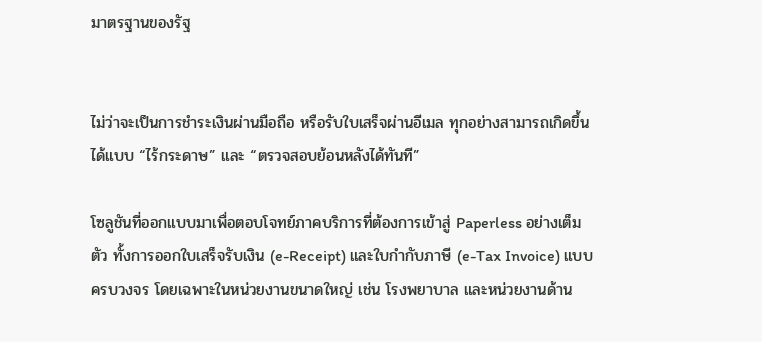มาตรฐานของรัฐ


ไม่ว่าจะเป็นการชำระเงินผ่านมือถือ หรือรับใบเสร็จผ่านอีเมล ทุกอย่างสามารถเกิดขึ้นได้แบบ “ไร้กระดาษ” และ “ตรวจสอบย้อนหลังได้ทันที”

โซลูชันที่ออกแบบมาเพื่อตอบโจทย์ภาคบริการที่ต้องการเข้าสู่ Paperless อย่างเต็มตัว ทั้งการออกใบเสร็จรับเงิน (e-Receipt) และใบกำกับภาษี (e-Tax Invoice) แบบครบวงจร โดยเฉพาะในหน่วยงานขนาดใหญ่ เช่น โรงพยาบาล และหน่วยงานด้าน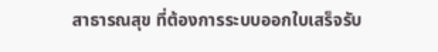สาธารณสุข ที่ต้องการระบบออกใบเสร็จรับ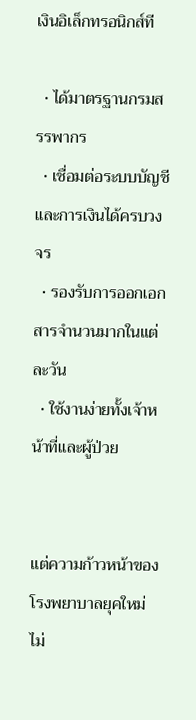เงินอิเล็กทรอนิกส์ที

  • ได้มาตรฐานกรมสรรพากร
  • เชื่อมต่อระบบบัญชีและการเงินได้ครบวงจร
  • รองรับการออกเอกสารจำนวนมากในแต่ละวัน
  • ใช้งานง่ายทั้งเจ้าหน้าที่และผู้ป่วย


แต่ความก้าวหน้าของโรงพยาบาลยุคใหม่ ไม่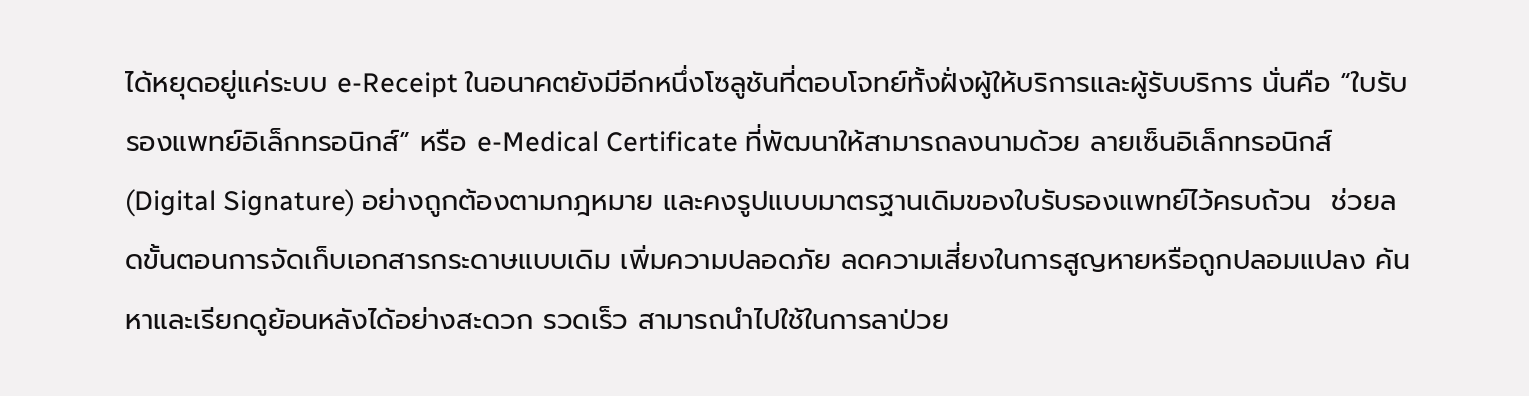ได้หยุดอยู่แค่ระบบ e-Receipt ในอนาคตยังมีอีกหนึ่งโซลูชันที่ตอบโจทย์ทั้งฝั่งผู้ให้บริการและผู้รับบริการ นั่นคือ “ใบรับรองแพทย์อิเล็กทรอนิกส์” หรือ e-Medical Certificate ที่พัฒนาให้สามารถลงนามด้วย ลายเซ็นอิเล็กทรอนิกส์ (Digital Signature) อย่างถูกต้องตามกฎหมาย และคงรูปแบบมาตรฐานเดิมของใบรับรองแพทย์ไว้ครบถ้วน  ช่วยลดขั้นตอนการจัดเก็บเอกสารกระดาษแบบเดิม เพิ่มความปลอดภัย ลดความเสี่ยงในการสูญหายหรือถูกปลอมแปลง ค้นหาและเรียกดูย้อนหลังได้อย่างสะดวก รวดเร็ว สามารถนำไปใช้ในการลาป่วย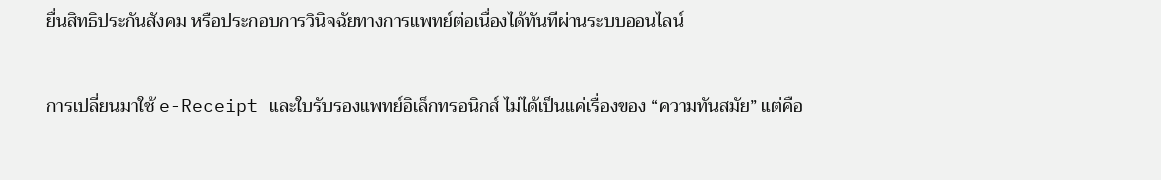ยื่นสิทธิประกันสังคม หรือประกอบการวินิจฉัยทางการแพทย์ต่อเนื่องได้ทันทีผ่านระบบออนไลน์


การเปลี่ยนมาใช้ e-Receipt และใบรับรองแพทย์อิเล็กทรอนิกส์ ไม่ได้เป็นแค่เรื่องของ “ความทันสมัย” แต่คือ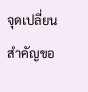จุดเปลี่ยนสำคัญขอ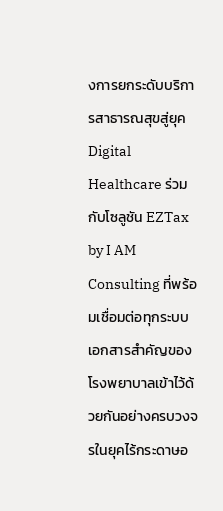งการยกระดับบริการสาธารณสุขสู่ยุค Digital Healthcare ร่วมกับโซลูชัน EZTax by I AM Consulting ที่พร้อมเชื่อมต่อทุกระบบเอกสารสำคัญของโรงพยาบาลเข้าไว้ด้วยกันอย่างครบวงจรในยุคไร้กระดาษอ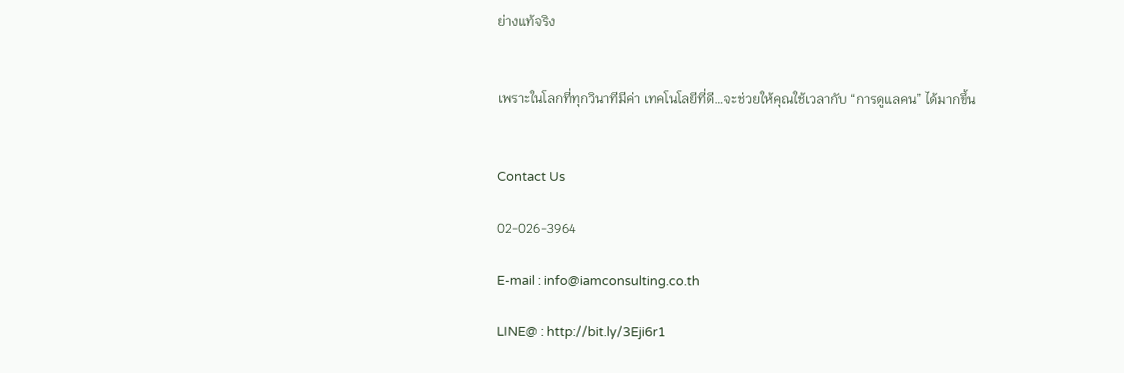ย่างแท้จริง


เพราะในโลกที่ทุกวินาทีมีค่า เทคโนโลยีที่ดี…จะช่วยให้คุณใช้เวลากับ “การดูแลคน” ได้มากขึ้น


Contact Us

02-026-3964

E-mail : info@iamconsulting.co.th

LINE@ : http://bit.ly/3Eji6r1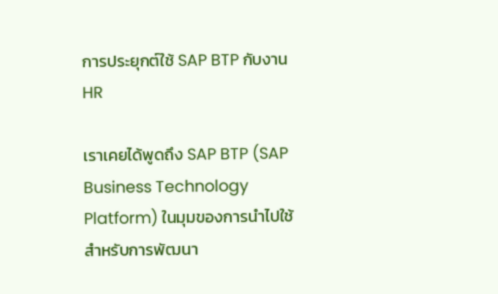การประยุกต์ใช้ SAP BTP กับงาน HR

เราเคยได้พูดถึง SAP BTP (SAP Business Technology Platform) ในมุมของการนำไปใช้สำหรับการพัฒนา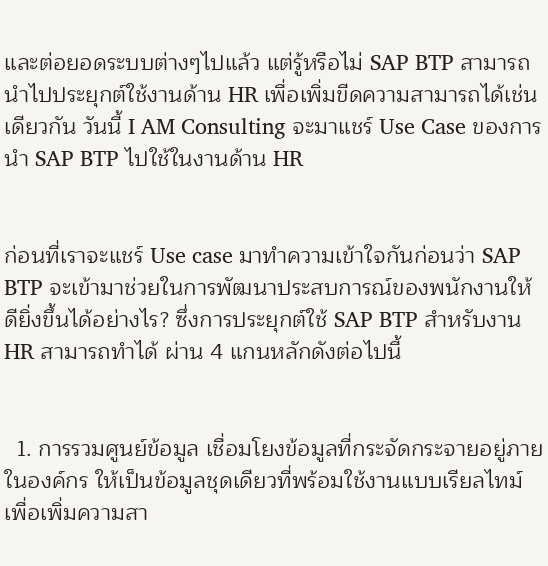และต่อยอดระบบต่างๆไปแล้ว แต่รู้หรือไม่ SAP BTP สามารถนำไปประยุกต์ใช้งานด้าน HR เพื่อเพิ่มขีดความสามารถได้เช่นเดียวกัน วันนี้ I AM Consulting จะมาแชร์ Use Case ของการนำ SAP BTP ไปใช้ในงานด้าน HR


ก่อนที่เราจะแชร์ Use case มาทำความเข้าใจกันก่อนว่า SAP BTP จะเข้ามาช่วยในการพัฒนาประสบการณ์ของพนักงานให้ดียิ่งขึ้นได้อย่างไร? ซึ่งการประยุกต์ใช้ SAP BTP สำหรับงาน HR สามารถทำได้ ผ่าน 4 แกนหลักดังต่อไปนี้


  1. การรวมศูนย์ข้อมูล เชื่อมโยงข้อมูลที่กระจัดกระจายอยู่ภายในองค์กร ให้เป็นข้อมูลชุดเดียวที่พร้อมใช้งานแบบเรียลไทม์ เพื่อเพิ่มความสา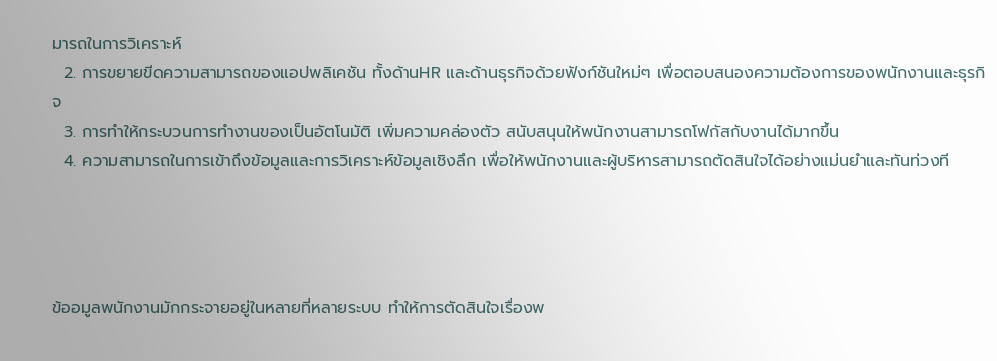มารถในการวิเคราะห์
  2. การขยายขีดความสามารถของแอปพลิเคชัน ทั้งด้านHR และด้านธุรกิจด้วยฟังก์ชันใหม่ๆ เพื่อตอบสนองความต้องการของพนักงานและธุรกิจ
  3. การทำให้กระบวนการทำงานของเป็นอัตโนมัติ เพิ่มความคล่องตัว สนับสนุนให้พนักงานสามารถโฟกัสกับงานได้มากขึ้น
  4. ความสามารถในการเข้าถึงข้อมูลและการวิเคราะห์ข้อมูลเชิงลึก เพื่อให้พนักงานและผู้บริหารสามารถตัดสินใจได้อย่างแม่นยำและทันท่วงที




ข้ออมูลพนักงานมักกระจายอยู่ในหลายที่หลายระบบ ทำให้การตัดสินใจเรื่องพ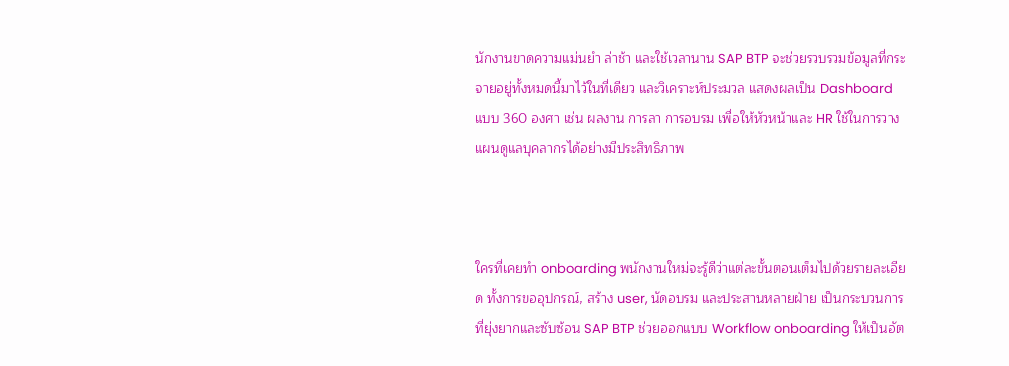นักงานขาดความแม่นยำ ล่าช้า และใช้เวลานาน SAP BTP จะช่วยรวบรวมข้อมูลที่กระจายอยู่ทั้งหมดนี้มาไว้ในที่เดียว และวิเคราะห์ประมวล แสดงผลเป็น Dashboard แบบ 360 องศา เช่น ผลงาน การลา การอบรม เพื่อให้หัวหน้าและ HR ใช้ในการวางแผนดูแลบุคลากรได้อย่างมีประสิทธิภาพ



ใครที่เคยทำ onboarding พนักงานใหม่จะรู้ดีว่าแต่ละขั้นตอนเต็มไปด้วยรายละเอียด ทั้งการขออุปกรณ์, สร้าง user, นัดอบรม และประสานหลายฝ่าย เป็นกระบวนการที่ยุ่งยากและซับซ้อน SAP BTP ช่วยออกแบบ Workflow onboarding ให้เป็นอัต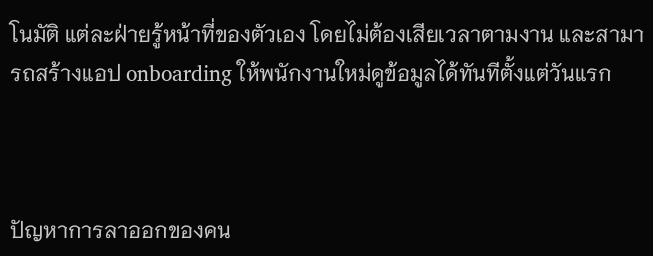โนมัติ แต่ละฝ่ายรู้หน้าที่ของตัวเอง โดยไม่ต้องเสียเวลาตามงาน และสามารถสร้างแอป onboarding ให้พนักงานใหม่ดูข้อมูลได้ทันทีตั้งแต่วันแรก



ปัญหาการลาออกของคน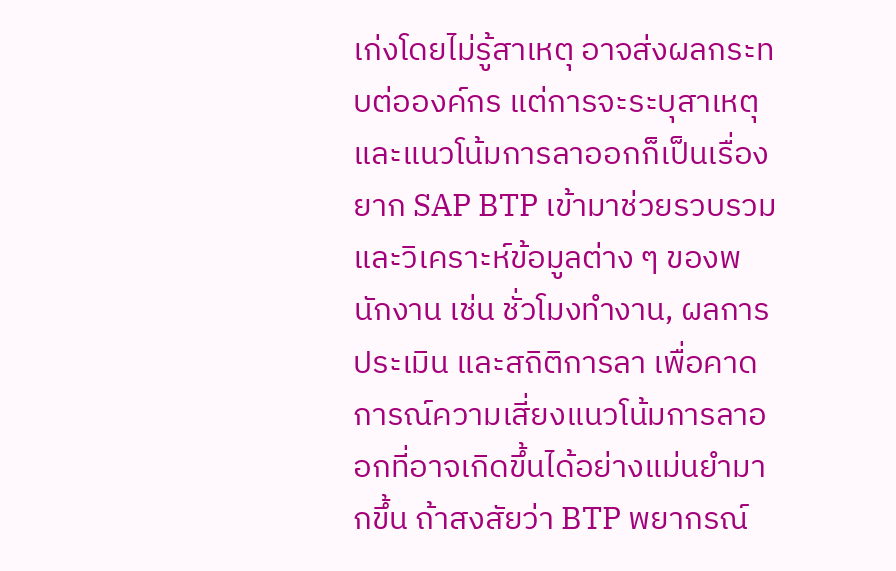เก่งโดยไม่รู้สาเหตุ อาจส่งผลกระทบต่อองค์กร แต่การจะระบุสาเหตุและแนวโน้มการลาออกก็เป็นเรื่องยาก SAP BTP เข้ามาช่วยรวบรวมและวิเคราะห์ข้อมูลต่าง ๆ ของพนักงาน เช่น ชั่วโมงทำงาน, ผลการประเมิน และสถิติการลา เพื่อคาดการณ์ความเสี่ยงแนวโน้มการลาออกที่อาจเกิดขึ้นได้อย่างแม่นยำมากขึ้น ถ้าสงสัยว่า BTP พยากรณ์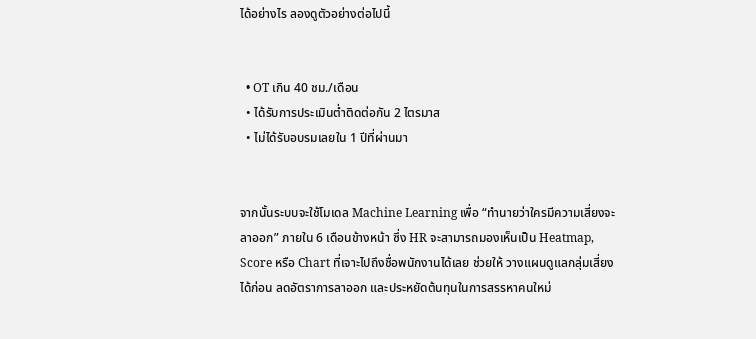ได้อย่างไร ลองดูตัวอย่างต่อไปนี้


  • OT เกิน 40 ชม./เดือน
  • ได้รับการประเมินต่ำติดต่อกัน 2 ไตรมาส
  • ไม่ได้รับอบรมเลยใน 1 ปีที่ผ่านมา


จากนั้นระบบจะใช้โมเดล Machine Learning เพื่อ “ทำนายว่าใครมีความเสี่ยงจะลาออก” ภายใน 6 เดือนข้างหน้า ซึ่ง HR จะสามารถมองเห็นเป็น Heatmap, Score หรือ Chart ที่เจาะไปถึงชื่อพนักงานได้เลย ช่วยให้ วางแผนดูแลกลุ่มเสี่ยงได้ก่อน ลดอัตราการลาออก และประหยัดต้นทุนในการสรรหาคนใหม่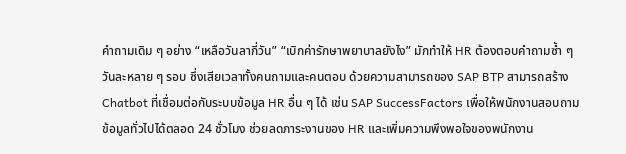คำถามเดิม ๆ อย่าง “เหลือวันลากี่วัน” “เบิกค่ารักษาพยาบาลยังไง” มักทำให้ HR ต้องตอบคำถามซ้ำ ๆ วันละหลาย ๆ รอบ ซึ่งเสียเวลาทั้งคนถามและคนตอบ ด้วยความสามารถของ SAP BTP สามารถสร้าง Chatbot ที่เชื่อมต่อกับระบบข้อมูล HR อื่น ๆ ได้ เช่น SAP SuccessFactors เพื่อให้พนักงานสอบถามข้อมูลทั่วไปได้ตลอด 24 ชั่วโมง ช่วยลดภาระงานของ HR และเพิ่มความพึงพอใจของพนักงาน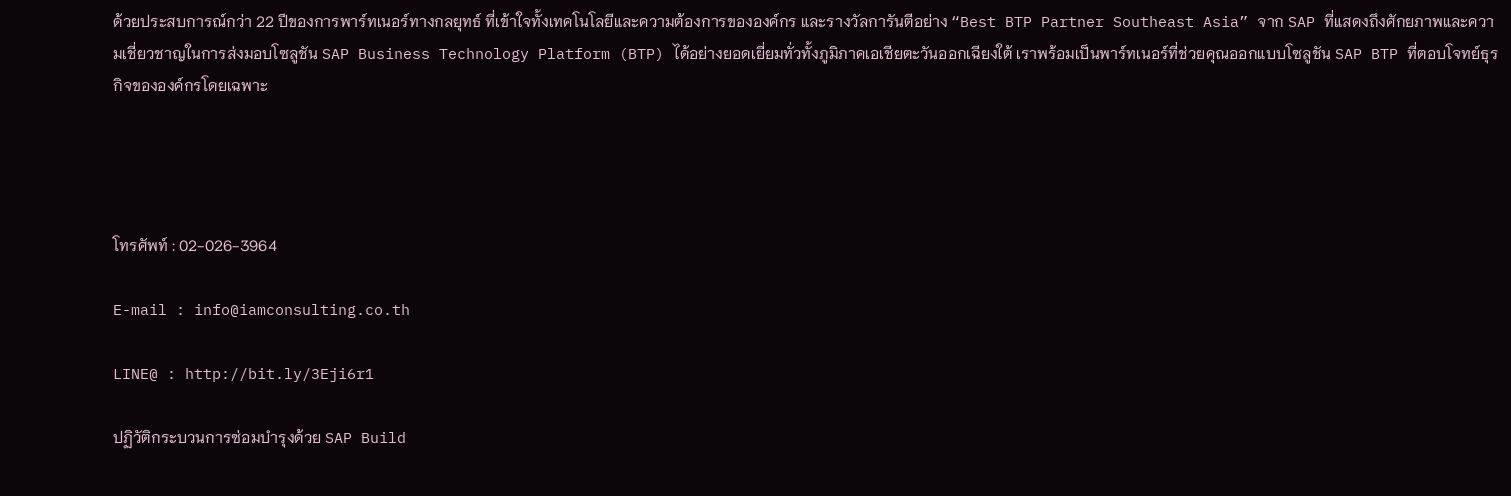ด้วยประสบการณ์กว่า 22 ปีของการพาร์ทเนอร์ทางกลยุทธ์ ที่เข้าใจทั้งเทคโนโลยีและความต้องการขององค์กร และรางวัลการันตีอย่าง “Best BTP Partner Southeast Asia” จาก SAP ที่แสดงถึงศักยภาพและความเชี่ยวชาญในการส่งมอบโซลูชัน SAP Business Technology Platform (BTP) ได้อย่างยอดเยี่ยมทั่วทั้งภูมิภาคเอเชียตะวันออกเฉียงใต้ เราพร้อมเป็นพาร์ทเนอร์ที่ช่วยคุณออกแบบโซลูชัน SAP BTP ที่ตอบโจทย์ธุรกิจขององค์กรโดยเฉพาะ




โทรศัพท์ : 02-026-3964

E-mail : info@iamconsulting.co.th

LINE@ : http://bit.ly/3Eji6r1

ปฏิวัติกระบวนการซ่อมบำรุงด้วย SAP Build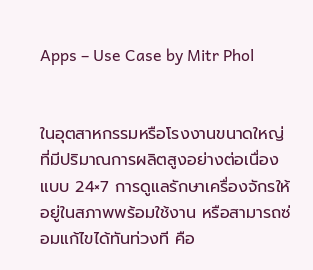Apps – Use Case by Mitr Phol


ในอุตสาหกรรมหรือโรงงานขนาดใหญ่ที่มีปริมาณการผลิตสูงอย่างต่อเนื่องแบบ 24×7 การดูแลรักษาเครื่องจักรให้อยู่ในสภาพพร้อมใช้งาน หรือสามารถซ่อมแก้ไขได้ทันท่วงที คือ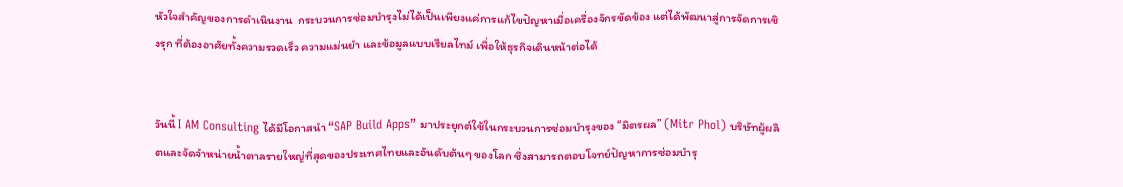หัวใจสำคัญของการดำเนินงาน  กระบวนการซ่อมบำรุงไม่ได้เป็นเพียงแค่การแก้ไขปัญหาเมื่อเครื่องจักรขัดข้อง แต่ได้พัฒนาสู่การจัดการเชิงรุก ที่ต้องอาศัยทั้งความรวดเร็ว ความแม่นยำ และข้อมูลแบบเรียลไทม์ เพื่อให้ธุรกิจเดินหน้าต่อได้


วันนี้ I AM Consulting ได้มีโอกาสนำ “SAP Build Apps” มาประยุกต์ใช้ในกระบวนการซ่อมบำรุงของ “มิตรผล” (Mitr Phol) บริษัทผู้ผลิตและจัดจำหน่ายน้ำตาลรายใหญ่ที่สุดของประเทศไทยและอันดับต้นๆ ของโลก ซึ่งสามารถตอบโจทย์ปัญหาการซ่อมบำรุ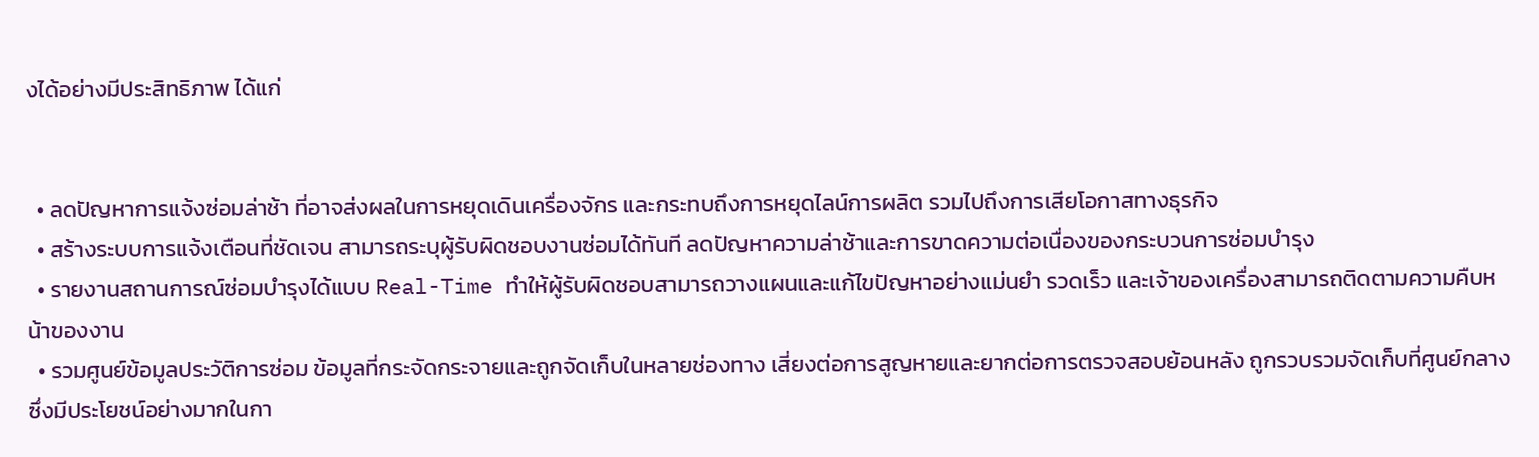งได้อย่างมีประสิทธิภาพ ได้แก่


  • ลดปัญหาการแจ้งซ่อมล่าช้า ที่อาจส่งผลในการหยุดเดินเครื่องจักร และกระทบถึงการหยุดไลน์การผลิต รวมไปถึงการเสียโอกาสทางธุรกิจ
  • สร้างระบบการแจ้งเตือนที่ชัดเจน สามารถระบุผู้รับผิดชอบงานซ่อมได้ทันที ลดปัญหาความล่าช้าและการขาดความต่อเนื่องของกระบวนการซ่อมบำรุง
  • รายงานสถานการณ์ซ่อมบำรุงได้แบบ Real-Time ทำให้ผู้รับผิดชอบสามารถวางแผนและแก้ไขปัญหาอย่างแม่นยำ รวดเร็ว และเจ้าของเครื่องสามารถติดตามความคืบหน้าของงาน
  • รวมศูนย์ข้อมูลประวัติการซ่อม ข้อมูลที่กระจัดกระจายและถูกจัดเก็บในหลายช่องทาง เสี่ยงต่อการสูญหายและยากต่อการตรวจสอบย้อนหลัง ถูกรวบรวมจัดเก็บที่ศูนย์กลาง ซึ่งมีประโยชน์อย่างมากในกา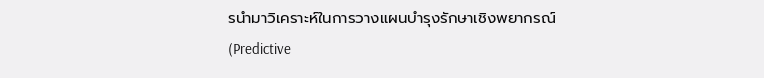รนำมาวิเคราะห์ในการวางแผนบำรุงรักษาเชิงพยากรณ์ (Predictive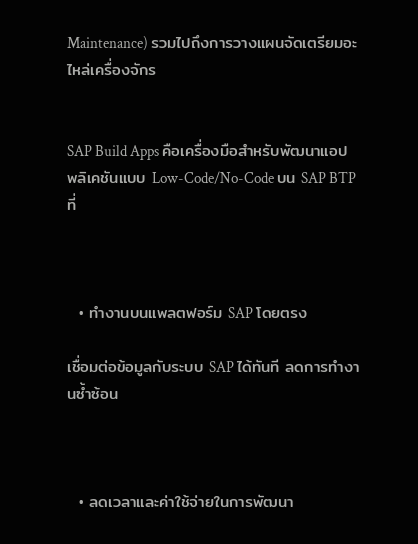Maintenance) รวมไปถึงการวางแผนจัดเตรียมอะไหล่เครื่องจักร


SAP Build Apps คือเครื่องมือสำหรับพัฒนาแอปพลิเคชันแบบ Low-Code/No-Code บน SAP BTP ที่



  • ทำงานบนแพลตฟอร์ม SAP โดยตรง

เชื่อมต่อข้อมูลกับระบบ SAP ได้ทันที ลดการทำงานซ้ำซ้อน



  • ลดเวลาและค่าใช้จ่ายในการพัฒนา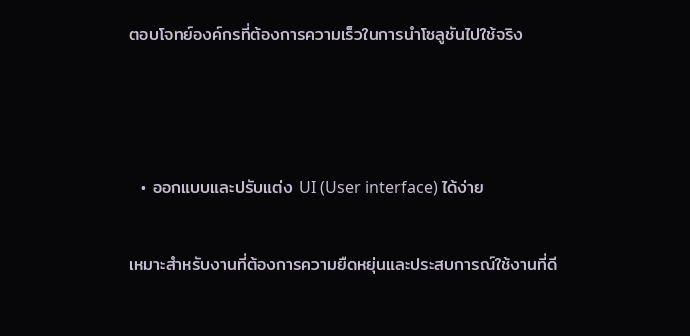ตอบโจทย์องค์กรที่ต้องการความเร็วในการนำโซลูชันไปใช้จริง



  • ออกแบบและปรับแต่ง UI (User interface) ได้ง่าย

เหมาะสำหรับงานที่ต้องการความยืดหยุ่นและประสบการณ์ใช้งานที่ดี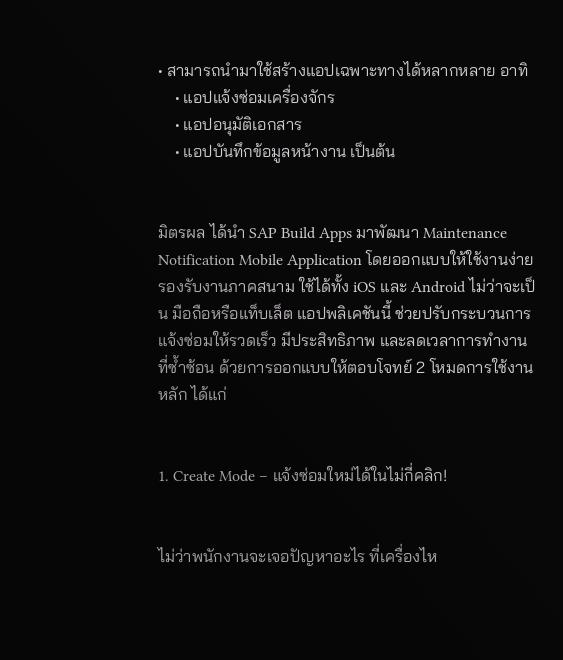• สามารถนำมาใช้สร้างแอปเฉพาะทางได้หลากหลาย อาทิ
    • แอปแจ้งซ่อมเครื่องจักร
    • แอปอนุมัติเอกสาร
    • แอปบันทึกข้อมูลหน้างาน เป็นต้น


มิตรผล ได้นำ SAP Build Apps มาพัฒนา Maintenance Notification Mobile Application โดยออกแบบให้ใช้งานง่าย รองรับงานภาคสนาม ใช้ได้ทั้ง iOS และ Android ไม่ว่าจะเป็น มือถือหรือแท็บเล็ต แอปพลิเคชันนี้ ช่วยปรับกระบวนการแจ้งซ่อมให้รวดเร็ว มีประสิทธิภาพ และลดเวลาการทำงานที่ซ้ำซ้อน ด้วยการออกแบบให้ตอบโจทย์ 2 โหมดการใช้งานหลัก ได้แก่


1. Create Mode – แจ้งซ่อมใหม่ได้ในไม่กี่คลิก!


ไม่ว่าพนักงานจะเจอปัญหาอะไร ที่เครื่องไห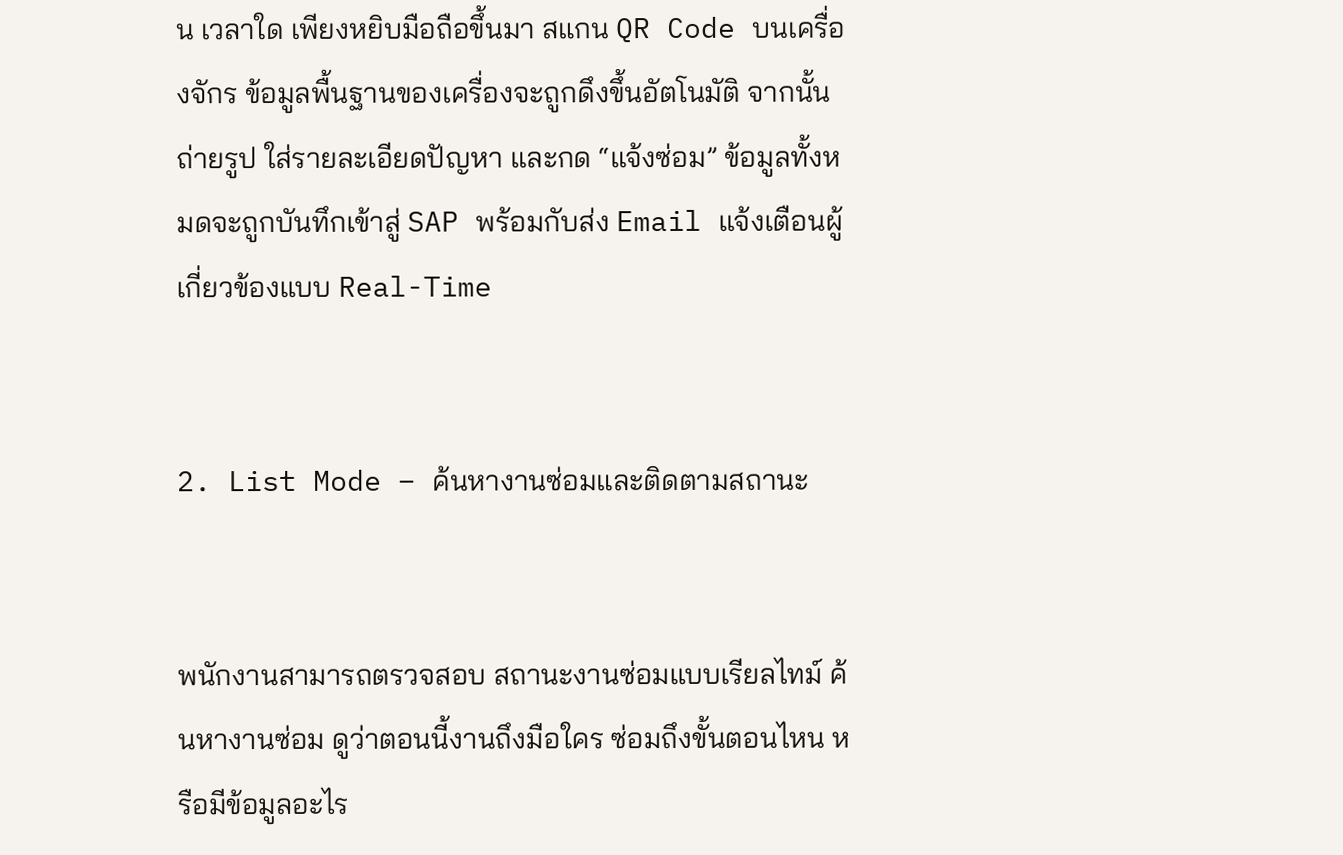น เวลาใด เพียงหยิบมือถือขึ้นมา สแกน QR Code บนเครื่องจักร ข้อมูลพื้นฐานของเครื่องจะถูกดึงขึ้นอัตโนมัติ จากนั้นถ่ายรูป ใส่รายละเอียดปัญหา และกด “แจ้งซ่อม” ข้อมูลทั้งหมดจะถูกบันทึกเข้าสู่ SAP พร้อมกับส่ง Email แจ้งเตือนผู้เกี่ยวข้องแบบ Real-Time


2. List Mode – ค้นหางานซ่อมและติดตามสถานะ


พนักงานสามารถตรวจสอบ สถานะงานซ่อมแบบเรียลไทม์ ค้นหางานซ่อม ดูว่าตอนนี้งานถึงมือใคร ซ่อมถึงขั้นตอนไหน หรือมีข้อมูลอะไร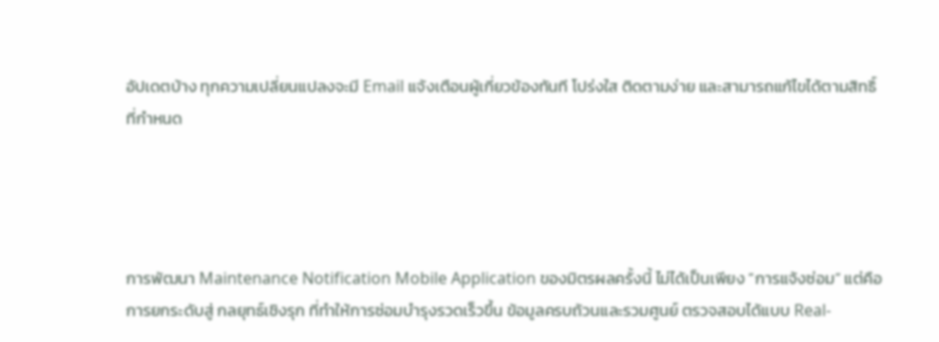อัปเดตบ้าง ทุกความเปลี่ยนแปลงจะมี Email แจ้งเตือนผู้เกี่ยวข้องทันที โปร่งใส ติดตามง่าย และสามารถแก้ไขได้ตามสิทธิ์ที่กำหนด




การพัฒนา Maintenance Notification Mobile Application ของมิตรผลครั้งนี้ ไม่ได้เป็นเพียง “การแจ้งซ่อม” แต่คือการยกระดับสู่ กลยุทธ์เชิงรุก ที่ทำให้การซ่อมบำรุงรวดเร็วขึ้น ข้อมูลครบถ้วนและรวมศูนย์ ตรวจสอบได้แบบ Real-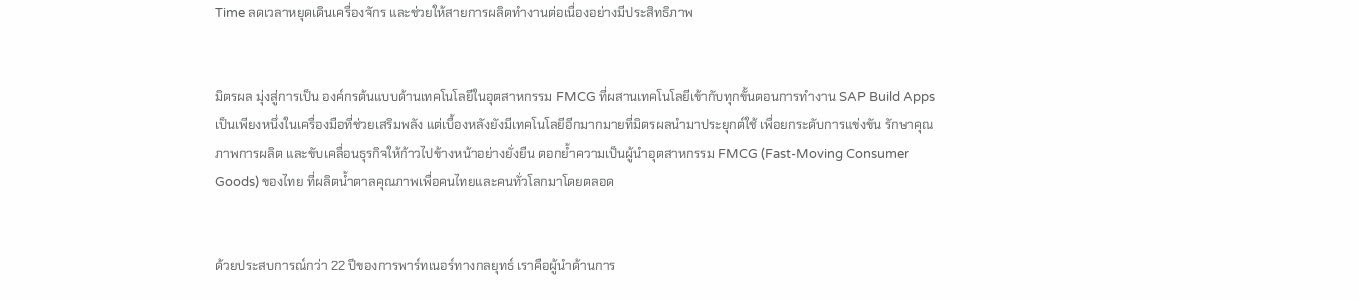Time ลดเวลาหยุดเดินเครื่องจักร และช่วยให้สายการผลิตทำงานต่อเนื่องอย่างมีประสิทธิภาพ


มิตรผล มุ่งสู่การเป็น องค์กรต้นแบบด้านเทคโนโลยีในอุตสาหกรรม FMCG ที่ผสานเทคโนโลยีเข้ากับทุกขั้นตอนการทำงาน SAP Build Apps เป็นเพียงหนึ่งในเครื่องมือที่ช่วยเสริมพลัง แต่เบื้องหลังยังมีเทคโนโลยีอีกมากมายที่มิตรผลนำมาประยุกต์ใช้ เพื่อยกระดับการแข่งขัน รักษาคุณภาพการผลิต และขับเคลื่อนธุรกิจให้ก้าวไปข้างหน้าอย่างยั่งยืน ตอกย้ำความเป็นผู้นำอุตสาหกรรม FMCG (Fast-Moving Consumer Goods) ของไทย ที่ผลิตน้ำตาลคุณภาพเพื่อคนไทยและคนทั่วโลกมาโดยตลอด


ด้วยประสบการณ์กว่า 22 ปีของการพาร์ทเนอร์ทางกลยุทธ์ เราคือผู้นำด้านการ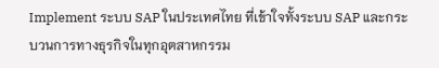Implement ระบบ SAP ในประเทศไทย ที่เข้าใจทั้งระบบ SAP และกระบวนการทางธุรกิจในทุกอุตสาหกรรม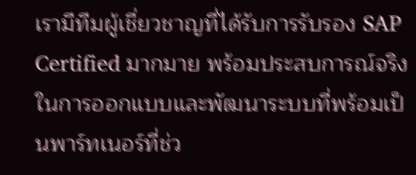เรามีทีมผู้เชี่ยวชาญที่ได้รับการรับรอง SAP Certified มากมาย พร้อมประสบการณ์จริงในการออกแบบและพัฒนาระบบที่พร้อมเป็นพาร์ทเนอร์ที่ช่ว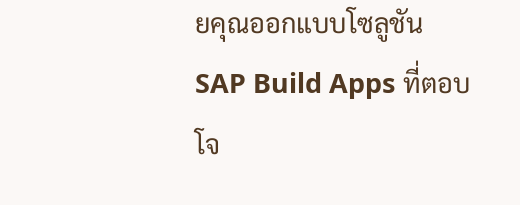ยคุณออกแบบโซลูชัน SAP Build Apps ที่ตอบโจ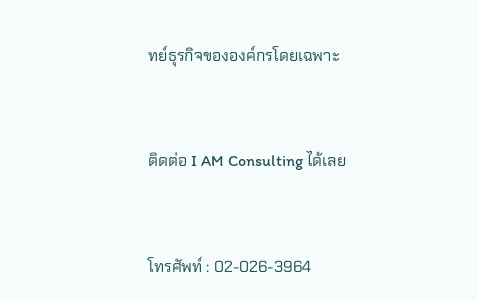ทย์ธุรกิจขององค์กรโดยเฉพาะ


ติดต่อ I AM Consulting ได้เลย


โทรศัพท์ : 02-026-3964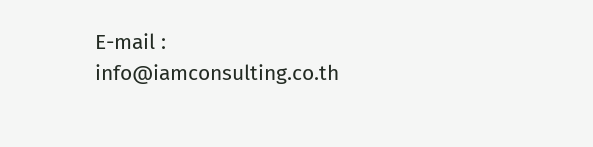E-mail : info@iamconsulting.co.th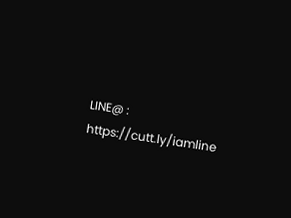LINE@ : https://cutt.ly/iamline